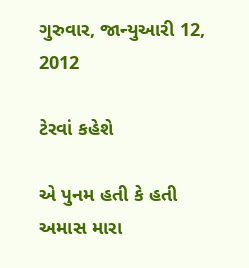ગુરુવાર, જાન્યુઆરી 12, 2012

ટેરવાં કહેશે

એ પુનમ હતી કે હતી અમાસ મારા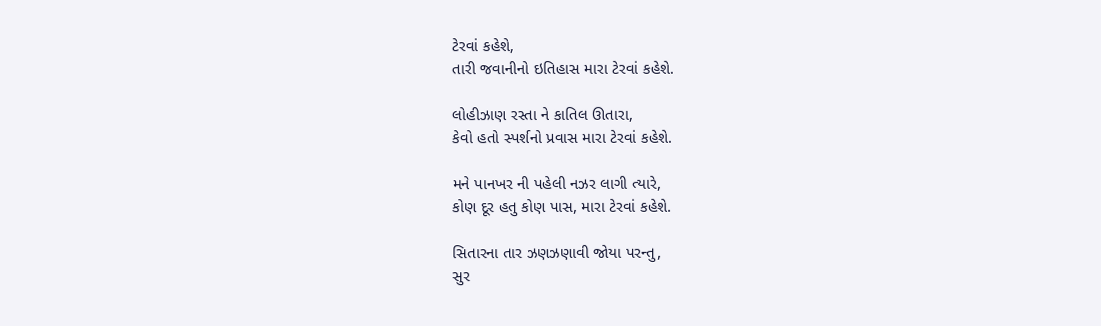ટેરવાં કહેશે,
તારી જવાનીનો ઇતિહાસ મારા ટેરવાં કહેશે.

લોહીઝાણ રસ્તા ને કાતિલ ઊતારા,
કેવો હતો સ્પર્શનો પ્રવાસ મારા ટેરવાં કહેશે.

મને પાનખર ની પહેલી નઝર લાગી ત્યારે,
કોણ દૂર હતુ કોણ પાસ, મારા ટેરવાં કહેશે.

સિતારના તાર ઝણઝણાવી જોયા પરન્તુ,
સુર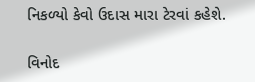નિકળ્યો કેવો ઉદાસ મારા ટેરવાં કહેશે.

વિનોદ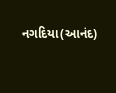નગદિયા(આનંદ)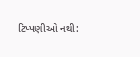ટિપ્પણીઓ નથી: